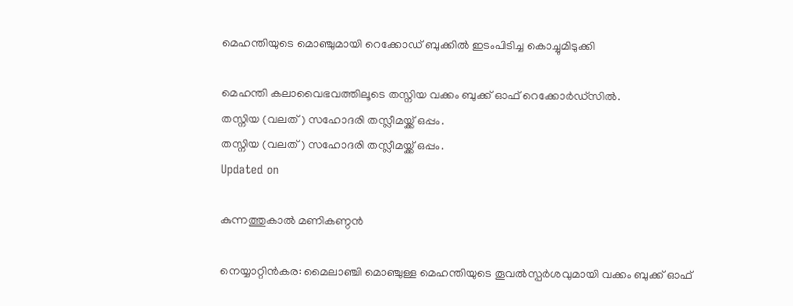മെഹന്തിയുടെ മൊഞ്ചുമായി റെക്കോഡ് ബുക്കിൽ ഇടംപിടിച്ച കൊച്ചുമിടുക്കി

മെഹന്തി കലാവൈഭവത്തിലൂടെ തസ്നിയ വക്കം ബുക്ക് ഓഫ് റെക്കോർഡ്സിൽ.
തസ്നിയ (വലത്) സഹോദരി തസ്ലീമയ്ക്ക് ഒപ്പം.
തസ്നിയ (വലത്) സഹോദരി തസ്ലീമയ്ക്ക് ഒപ്പം.
Updated on

കുന്നത്തുകാൽ മണികണ്ഠൻ

നെയ്യാറ്റിൻകര: മൈലാഞ്ചി മൊഞ്ചുള്ള മെഹന്തിയുടെ തൂവൽസ്പർശവുമായി വക്കം ബുക്ക് ഓഫ്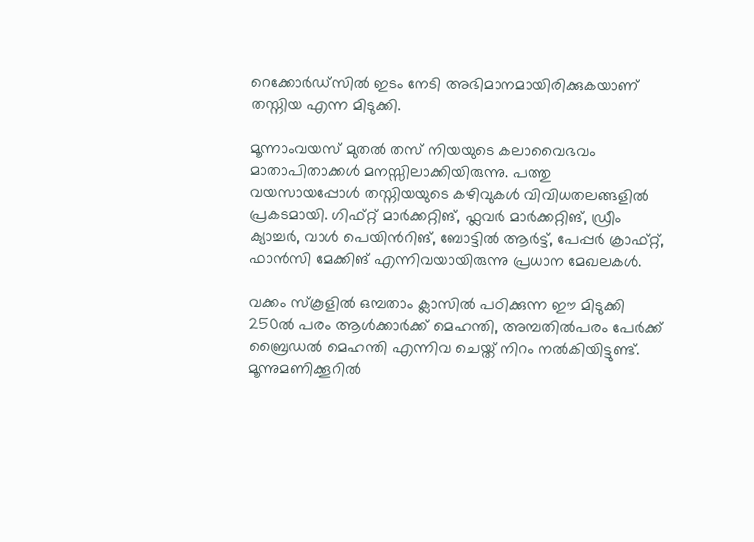റെക്കോർഡ്സിൽ ഇടം നേടി അഭിമാനമായിരിക്കുകയാണ് തസ്നിയ എന്ന മിടുക്കി.

മൂന്നാംവയസ് മുതൽ തസ് നിയയുടെ കലാവൈഭവം മാതാപിതാക്കൾ മനസ്സിലാക്കിയിരുന്നു. പത്തു വയസായപ്പോൾ തസ്നിയയുടെ കഴിവുകൾ വിവിധതലങ്ങളിൽ പ്രകടമായി. ഗിഫ്റ്റ് മാർക്കറ്റിങ്, ഫ്ലവർ മാർക്കറ്റിങ്, ഡ്രീം ക്യാച്ചർ, വാൾ പെയിന്‍റിങ്, ബോട്ടിൽ ആർട്ട്, പേപ്പർ ക്രാഫ്റ്റ്, ഫാൻസി മേക്കിങ് എന്നിവയായിരുന്നു പ്രധാന മേഖലകൾ.

വക്കം സ്കൂളിൽ ഒമ്പതാം ക്ലാസിൽ പഠിക്കുന്ന ഈ മിടുക്കി 250ൽ പരം ആൾക്കാർക്ക് മെഹന്തി, അമ്പതിൽപരം പേർക്ക് ബ്രൈഡൽ മെഹന്തി എന്നിവ ചെയ്ത് നിറം നൽകിയിട്ടുണ്ട്. മൂന്നുമണിക്കൂറിൽ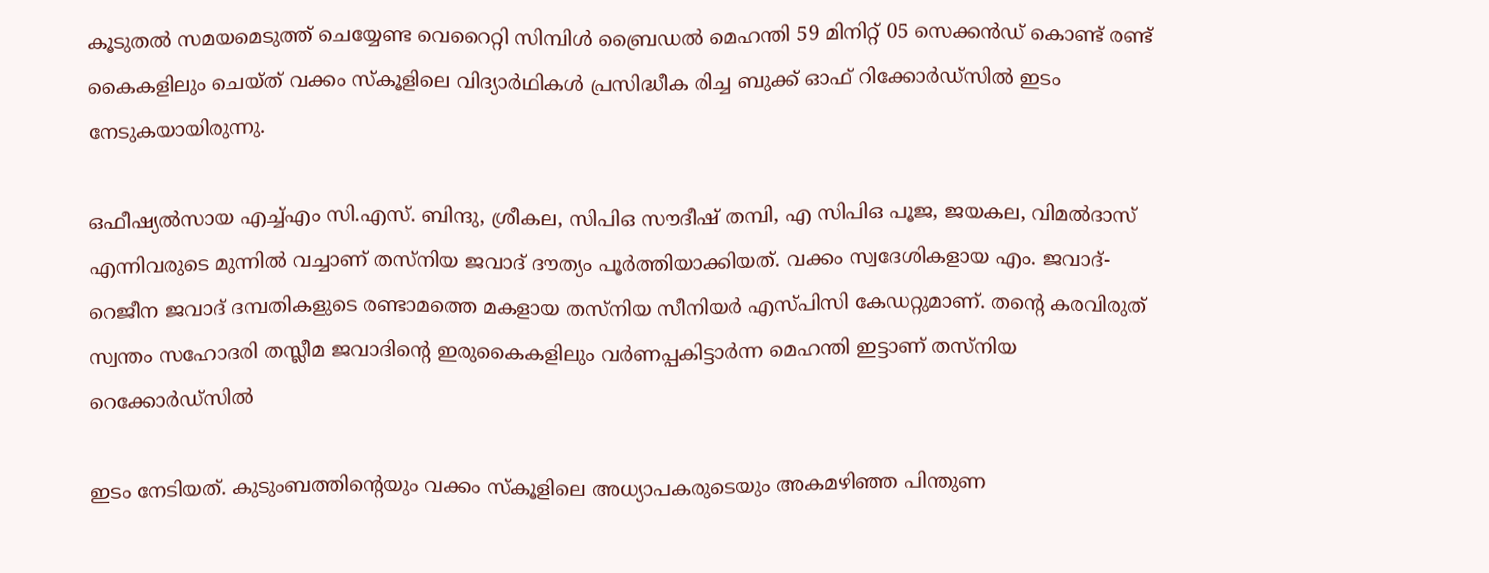കൂടുതൽ സമയമെടുത്ത് ചെയ്യേണ്ട വെറൈറ്റി സിമ്പിൾ ബ്രൈഡൽ മെഹന്തി 59 മിനിറ്റ് 05 സെക്കൻഡ് കൊണ്ട് രണ്ട് കൈകളിലും ചെയ്ത് വക്കം സ്കൂളിലെ വിദ്യാർഥികൾ പ്രസിദ്ധീക രിച്ച ബുക്ക് ഓഫ് റിക്കോർഡ്സിൽ ഇടം നേടുകയായിരുന്നു.

ഒഫീഷ്യൽസായ എച്ച്എം സി.എസ്. ബിന്ദു, ശ്രീകല, സിപിഒ സൗദീഷ് തമ്പി, എ സിപിഒ പൂജ, ജയകല, വിമൽദാസ് എന്നിവരുടെ മുന്നിൽ വച്ചാണ് തസ്നിയ ജവാദ് ദൗത്യം പൂർത്തിയാക്കിയത്. വക്കം സ്വദേശികളായ എം. ജവാദ്-റെജീന ജവാദ് ദമ്പതികളുടെ രണ്ടാമത്തെ മകളായ തസ്നിയ സീനിയർ എസ്പിസി കേഡറ്റുമാണ്. തന്‍റെ കരവിരുത് സ്വന്തം സഹോദരി തസ്ലീമ ജവാദിന്‍റെ ഇരുകൈകളിലും വർണപ്പകിട്ടാർന്ന മെഹന്തി ഇട്ടാണ് തസ്നിയ റെക്കോർഡ്സിൽ

ഇടം നേടിയത്. കുടുംബത്തിന്‍റെയും വക്കം സ്കൂളിലെ അധ്യാപകരുടെയും അകമഴിഞ്ഞ പിന്തുണ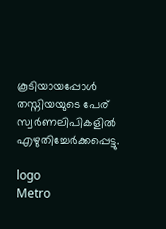കൂടിയായപ്പോൾ തസ്നിയയുടെ പേര് സ്വർണലിപികളിൽ എഴുതിച്ചേർക്കപ്പെട്ടു.

logo
Metro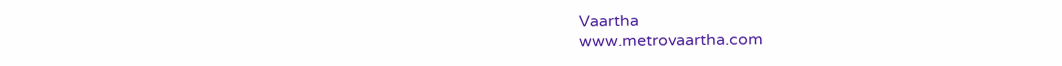Vaartha
www.metrovaartha.com